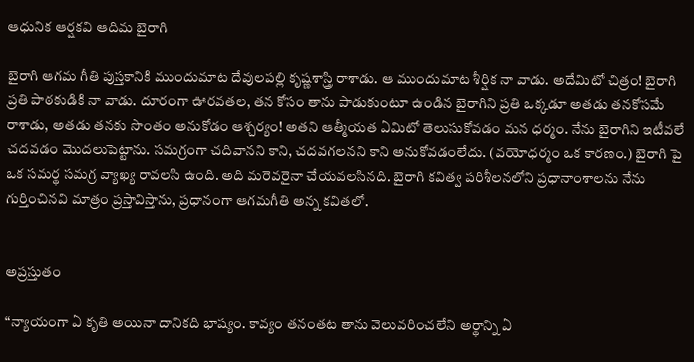ఆధునిక ఆర్షకవి ఆదిమ బైరాగి

బైరాగి ఆగమ గీతి పుస్తకానికి ముందుమాట దేవులపల్లి కృష్ణశాస్త్రి రాశాడు. ఆ ముందుమాట శీర్షిక నా వాడు. అదేమిటో చిత్రం! బైరాగి ప్రతి పాఠకుడికి నా వాడు. దూరంగా ఊరవతల, తన కోసం తాను పాడుకుంటూ ఉండిన బైరాగిని ప్రతి ఒక్కడూ అతడు తనకోసమే రాశాడు, అతడు తనకు సొంతం అనుకోడం ఆశ్చర్యం! అతని ఆత్మీయత ఏమిటో తెలుసుకోవడం మన ధర్మం. నేను బైరాగిని ఇటీవలే చదవడం మొదలుపెట్టాను. సమగ్రంగా చదివానని కాని, చదవగలనని కాని అనుకోవడంలేదు. (వయోధర్మం ఒక కారణం.) బైరాగి పై ఒక సమర్థ సమగ్ర వ్యాఖ్య రావలసి ఉంది. అది మరెవరైనా చేయవలసినది. బైరాగి కవిత్వ పరిశీలనలోని ప్రధానాంశాలను నేను గుర్తించినవి మాత్రం ప్రస్తావిస్తాను, ప్రధానంగా ఆగమగీతి అన్న కవితలో.


అప్రస్తుతం

“న్యాయంగా ఏ కృతి అయినా దానికది భాష్యం. కావ్యం తనంతట తాను వెలువరించలేని అర్థాన్ని ఏ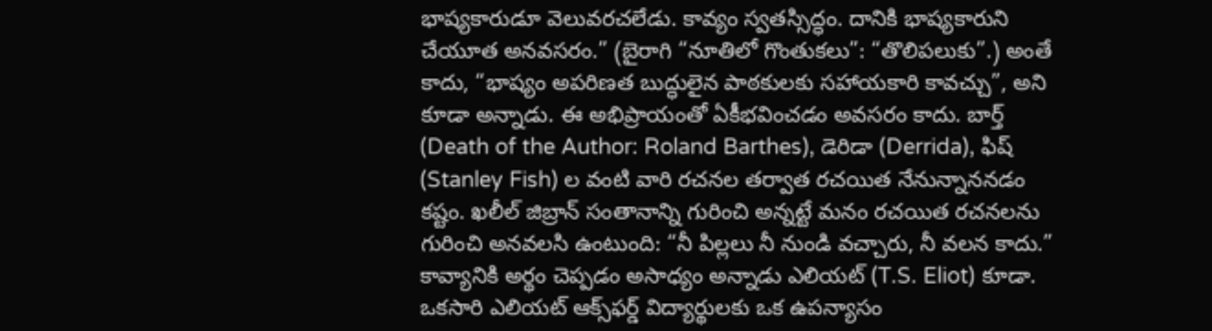భాష్యకారుడూ వెలువరచలేడు. కావ్యం స్వతస్సిద్ధం. దానికి భాష్యకారుని చేయూత అనవసరం.” (బైరాగి “నూతిలో గొంతుకలు”: “తొలిపలుకు”.) అంతే కాదు, “భాష్యం అపరిణత బుద్ధులైన పాఠకులకు సహాయకారి కావచ్చు”, అని కూడా అన్నాడు. ఈ అభిప్రాయంతో ఏకీభవించడం అవసరం కాదు. బార్త్ (Death of the Author: Roland Barthes), డెరిడా (Derrida), ఫిష్ (Stanley Fish) ల వంటి వారి రచనల తర్వాత రచయిత నేనున్నాననడం కష్టం. ఖలీల్ జిబ్రాన్ సంతానాన్ని గురించి అన్నట్టే మనం రచయిత రచనలను గురించి అనవలసి ఉంటుంది: “నీ పిల్లలు నీ నుండి వచ్చారు, నీ వలన కాదు.” కావ్యానికి అర్థం చెప్పడం అసాధ్యం అన్నాడు ఎలియట్ (T.S. Eliot) కూడా. ఒకసారి ఎలియట్ ఆక్స్‌ఫర్డ్ విద్యార్థులకు ఒక ఉపన్యాసం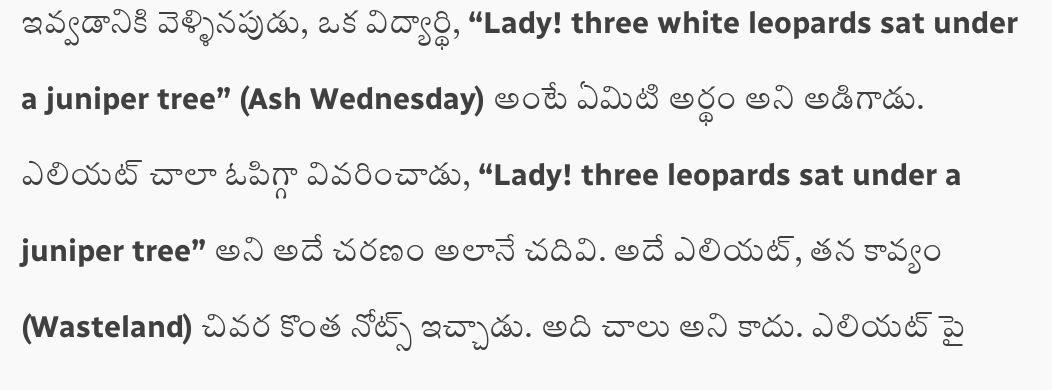ఇవ్వడానికి వెళ్ళినపుడు, ఒక విద్యార్థి, “Lady! three white leopards sat under a juniper tree” (Ash Wednesday) అంటే ఏమిటి అర్థం అని అడిగాడు. ఎలియట్ చాలా ఓపిగ్గా వివరించాడు, “Lady! three leopards sat under a juniper tree” అని అదే చరణం అలానే చదివి. అదే ఎలియట్, తన కావ్యం (Wasteland) చివర కొంత నోట్స్ ఇచ్చాడు. అది చాలు అని కాదు. ఎలియట్ పై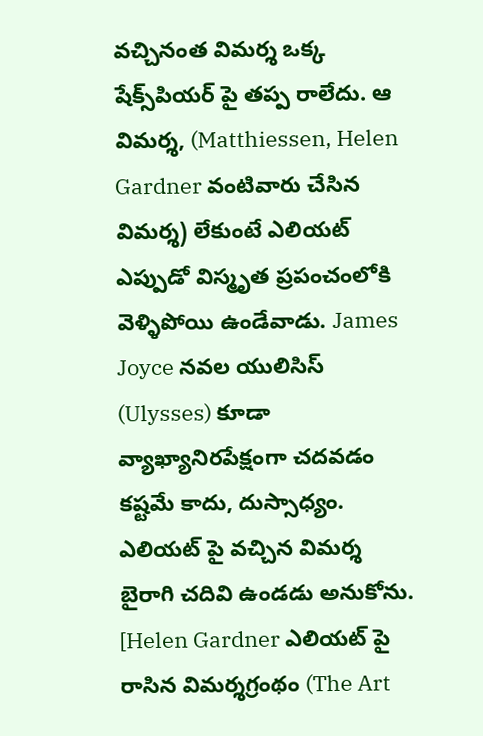వచ్చినంత విమర్శ ఒక్క షేక్స్‌పియర్ పై తప్ప రాలేదు. ఆ విమర్శ, (Matthiessen, Helen Gardner వంటివారు చేసిన విమర్శ) లేకుంటే ఎలియట్ ఎప్పుడో విస్మృత ప్రపంచంలోకి వెళ్ళిపోయి ఉండేవాడు. James Joyce నవల యులిసిస్ (Ulysses) కూడా వ్యాఖ్యానిరపేక్షంగా చదవడం కష్టమే కాదు, దుస్సాధ్యం. ఎలియట్ పై వచ్చిన విమర్శ బైరాగి చదివి ఉండడు అనుకోను. [Helen Gardner ఎలియట్ పై రాసిన విమర్శగ్రంథం (The Art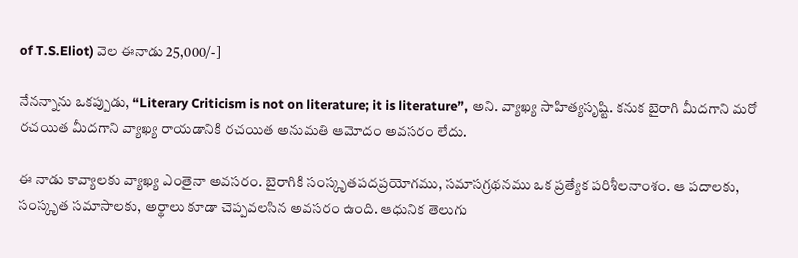of T.S.Eliot) వెల ఈనాడు 25,000/-]

నేనన్నాను ఒకప్పుడు, “Literary Criticism is not on literature; it is literature”, అని. వ్యాఖ్య సాహిత్యసృష్టి. కనుక బైరాగి మీదగాని మరో రచయిత మీదగాని వ్యాఖ్య రాయడానికి రచయిత అనుమతి ఆమోదం అవసరం లేదు.

ఈ నాడు కావ్యాలకు వ్యాఖ్య ఎంతైనా అవసరం. బైరాగికి సంస్కృతపదప్రయోగము, సమాసగ్రథనము ఒక ప్రత్యేక పరిశీలనాంశం. ఆ పదాలకు, సంస్కృత సమాసాలకు, అర్థాలు కూడా చెప్పవలసిన అవసరం ఉంది. ఆధునిక తెలుగు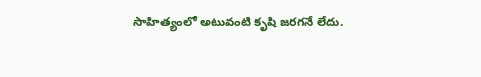సాహిత్యంలో అటువంటి కృషి జరగనే లేదు.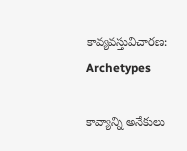కావ్యవస్తువిచారణ: Archetypes

కావ్యాన్ని అనేకులు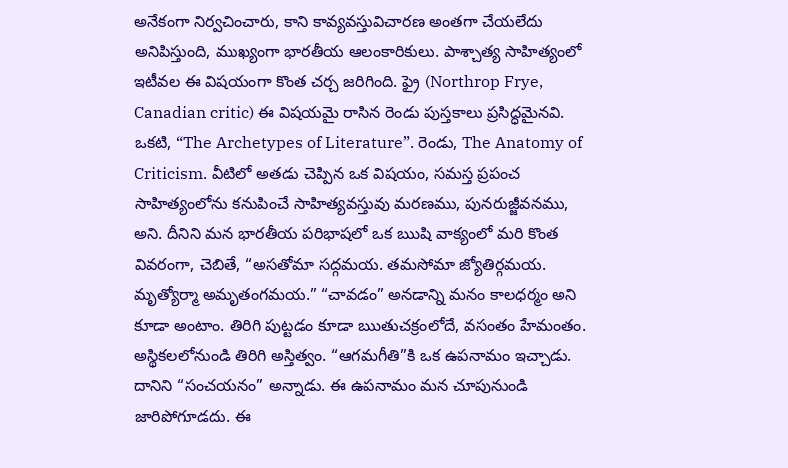అనేకంగా నిర్వచించారు, కాని కావ్యవస్తువిచారణ అంతగా చేయలేదు అనిపిస్తుంది, ముఖ్యంగా భారతీయ ఆలంకారికులు. పాశ్చాత్య సాహిత్యంలో ఇటీవల ఈ విషయంగా కొంత చర్చ జరిగింది. ఫ్రై (Northrop Frye, Canadian critic) ఈ విషయమై రాసిన రెండు పుస్తకాలు ప్రసిద్ధమైనవి. ఒకటి, “The Archetypes of Literature”. రెండు, The Anatomy of Criticism. వీటిలో అతడు చెప్పిన ఒక విషయం, సమస్త ప్రపంచ సాహిత్యంలోను కనుపించే సాహిత్యవస్తువు మరణము, పునరుజ్జీవనము, అని. దీనిని మన భారతీయ పరిభాషలో ఒక ఋషి వాక్యంలో మరి కొంత వివరంగా, చెబితే, “అసతోమా సద్గమయ. తమసోమా జ్యోతిర్గమయ. మృత్యోర్మా అమృతంగమయ.” “చావడం” అనడాన్ని మనం కాలధర్మం అని కూడా అంటాం. తిరిగి పుట్టడం కూడా ఋతుచక్రంలోదే, వసంతం హేమంతం. అస్థికలలోనుండి తిరిగి అస్తిత్వం. “ఆగమగీతి”కి ఒక ఉపనామం ఇచ్చాడు. దానిని “సంచయనం” అన్నాడు. ఈ ఉపనామం మన చూపునుండి జారిపోగూడదు. ఈ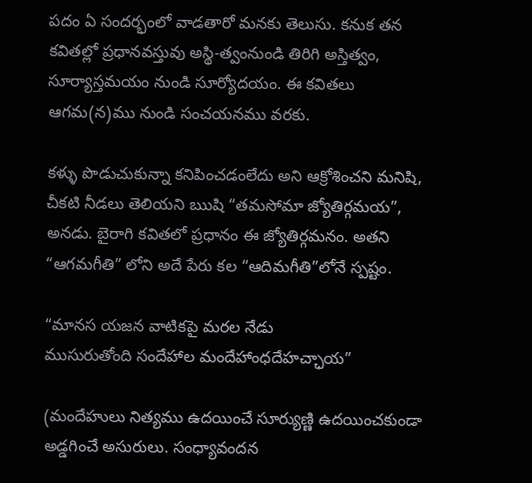పదం ఏ సందర్భంలో వాడతారో మనకు తెలుసు. కనుక తన కవితల్లో ప్రధానవస్తువు అస్థి-త్వంనుండి తిరిగి అస్తిత్వం, సూర్యాస్తమయం నుండి సూర్యోదయం. ఈ కవితలు ఆగమ(న)ము నుండి సంచయనము వరకు.

కళ్ళు పొడుచుకున్నా కనిపించడంలేదు అని ఆక్రోశించని మనిషి, చీకటి నీడలు తెలియని ఋషి “తమసోమా జ్యోతిర్గమయ”, అనడు. బైరాగి కవితలో ప్రధానం ఈ జ్యోతిర్గమనం. అతని “ఆగమగీతి” లోని అదే పేరు కల “ఆదిమగీతి”లోనే స్పష్టం.

“మానస యజన వాటికపై మరల నేడు
ముసురుతోంది సందేహాల మందేహాంధదేహచ్ఛాయ”

(మందేహులు నిత్యము ఉదయించే సూర్యుణ్ణి ఉదయించకుండా అడ్డగించే అసురులు. సంధ్యావందన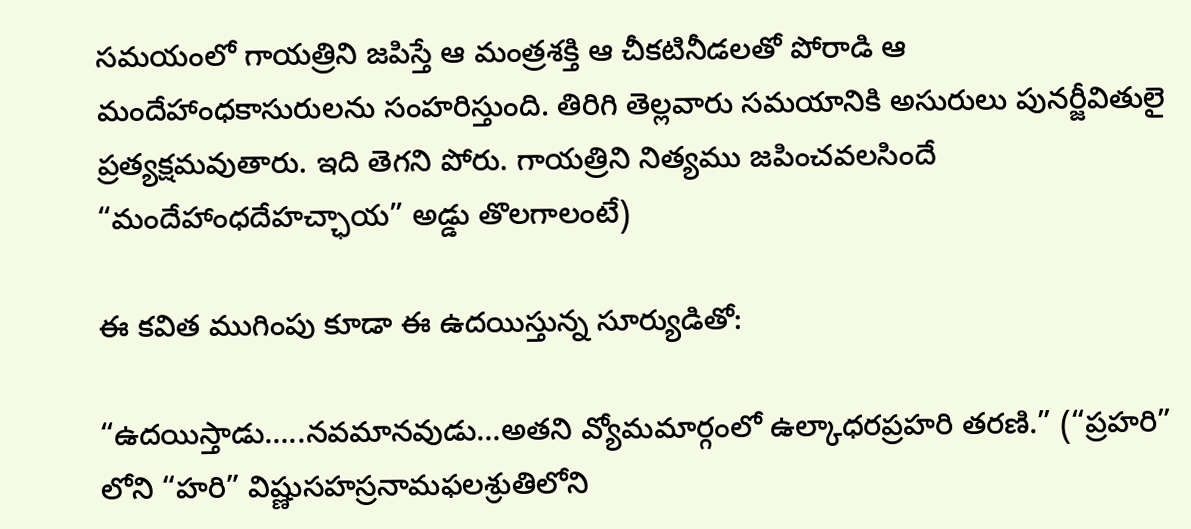సమయంలో గాయత్రిని జపిస్తే ఆ మంత్రశక్తి ఆ చీకటినీడలతో పోరాడి ఆ మందేహాంధకాసురులను సంహరిస్తుంది. తిరిగి తెల్లవారు సమయానికి అసురులు పునర్జీవితులై ప్రత్యక్షమవుతారు. ఇది తెగని పోరు. గాయత్రిని నిత్యము జపించవలసిందే “మందేహాంధదేహచ్ఛాయ” అడ్డు తొలగాలంటే)

ఈ కవిత ముగింపు కూడా ఈ ఉదయిస్తున్న సూర్యుడితో:

“ఉదయిస్తాడు…..నవమానవుడు…అతని వ్యోమమార్గంలో ఉల్కాధరప్రహరి తరణి.” (“ప్రహరి” లోని “హరి” విష్ణుసహస్రనామఫలశ్రుతిలోని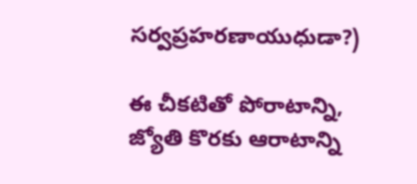సర్వప్రహరణాయుధుడా?)

ఈ చీకటితో పోరాటాన్ని, జ్యోతి కొరకు ఆరాటాన్ని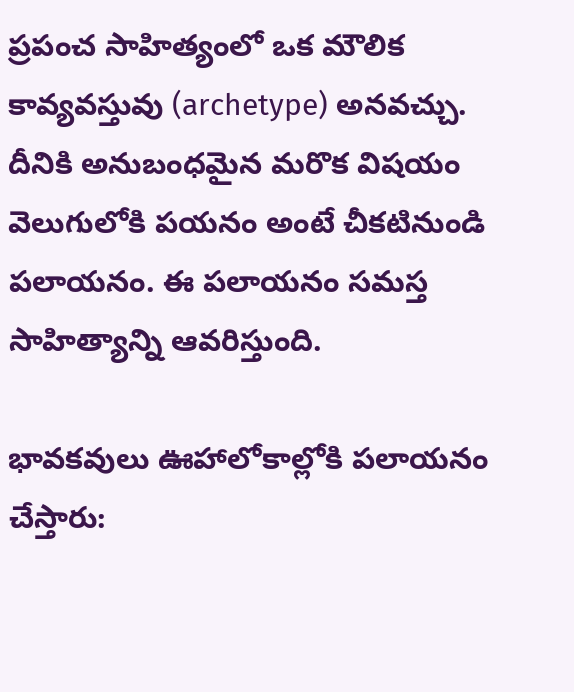ప్రపంచ సాహిత్యంలో ఒక మౌలిక కావ్యవస్తువు (archetype) అనవచ్చు. దీనికి అనుబంధమైన మరొక విషయం వెలుగులోకి పయనం అంటే చీకటినుండి పలాయనం. ఈ పలాయనం సమస్త సాహిత్యాన్ని ఆవరిస్తుంది.

భావకవులు ఊహాలోకాల్లోకి పలాయనం చేస్తారు: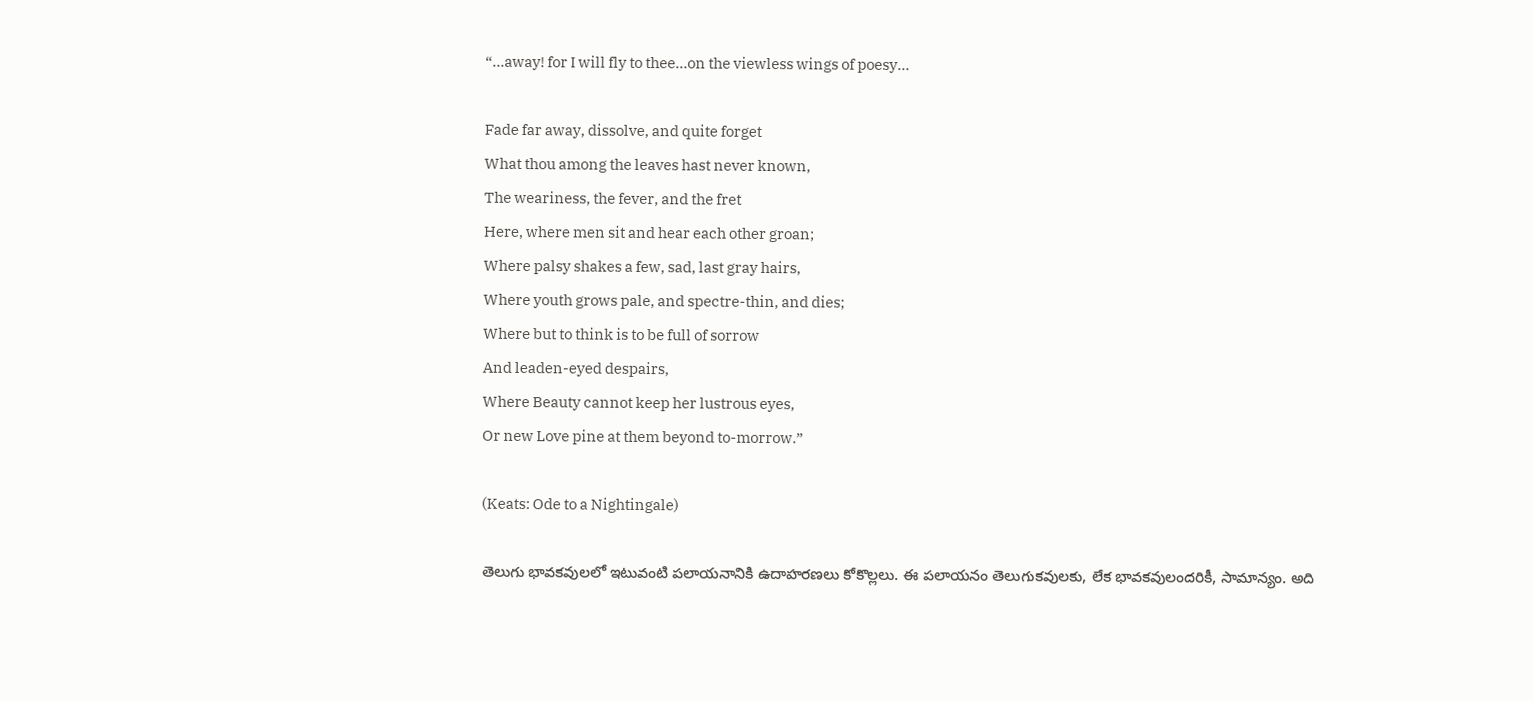“…away! for I will fly to thee…on the viewless wings of poesy…

Fade far away, dissolve, and quite forget
What thou among the leaves hast never known,
The weariness, the fever, and the fret
Here, where men sit and hear each other groan;
Where palsy shakes a few, sad, last gray hairs,
Where youth grows pale, and spectre-thin, and dies;
Where but to think is to be full of sorrow
And leaden-eyed despairs,
Where Beauty cannot keep her lustrous eyes,
Or new Love pine at them beyond to-morrow.”

(Keats: Ode to a Nightingale)

తెలుగు భావకవులలో ఇటువంటి పలాయనానికి ఉదాహరణలు కోకొల్లలు. ఈ పలాయనం తెలుగుకవులకు, లేక భావకవులందరికీ, సామాన్యం. అది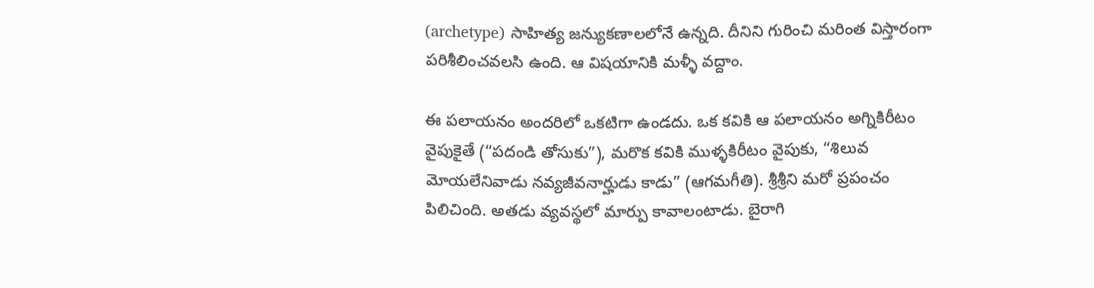(archetype) సాహిత్య జన్యుకణాలలోనే ఉన్నది. దీనిని గురించి మరింత విస్తారంగా పరిశీలించవలసి ఉంది. ఆ విషయానికి మళ్ళీ వద్దాం.

ఈ పలాయనం అందరిలో ఒకటిగా ఉండదు. ఒక కవికి ఆ పలాయనం అగ్నికిరీటం వైపుకైతే (“పదండి తోసుకు”), మరొక కవికి ముళ్ళకిరీటం వైపుకు, “శిలువ మోయలేనివాడు నవ్యజీవనార్హుడు కాడు” (ఆగమగీతి). శ్రీశ్రీని మరో ప్రపంచం పిలిచింది. అతడు వ్యవస్థలో మార్పు కావాలంటాడు. బైరాగి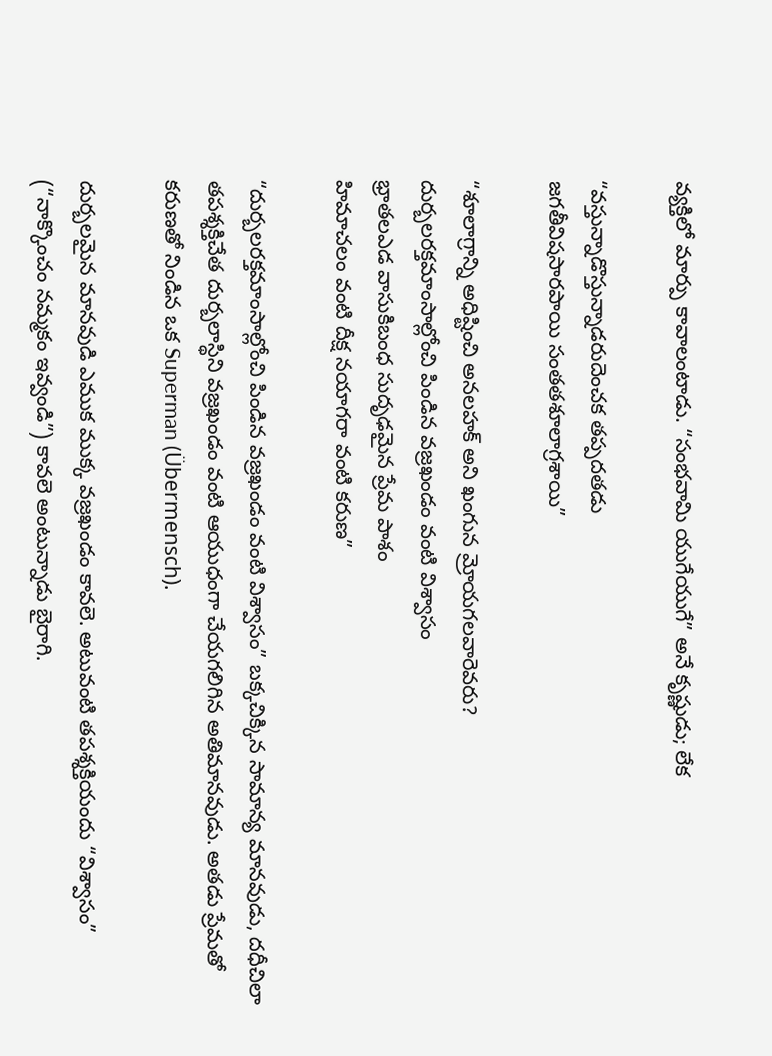వ్యక్తిలో మార్పు కావాలంటాడు. “సంభవామి యుగేయుగే” అనే కృష్ణుడు; లేక

“వస్తున్నాడొస్తున్నాడరుదెంచక తప్పదతడు
జగతీవిషసారపాయి సంతతశూలాగ్రశాయి”

“శూలాగ్రాన్ని అధిష్టించి అనలహక్ అని ఖంగున మ్రోయగలవారెవరు?
దుర్బలరక్తమాంసాల్లోంచి పిండిన వజ్రఖండం వంటి విశ్వాసం
భ్రాతలఎడ వాసుకిబంధ సుదృఢమైన ప్రేమ పాశం
హిమాచలం వంటి దీక్ష నయాగరా వంటి కరుణ”

“దుర్బలరక్తమాంసాల్లోంచి పిండిన వజ్రఖండం వంటి విశ్వాసం” బక్కచిక్కిన సామాన్య మానవుడు, దధీచిలా తపశ్శక్తిచేత దుర్బలాస్థిని వజ్రఖండం వంటి ఆయుధంగా చేయగలిగిన అతిమానవుడు. అతడు ప్రేమతో కరుణతో నిండిన ఒక Superman (Übermensch).

దుర్బలమైన మానవుడి ఎముక ముక్క వజ్రఖండం కావలె. అటువంటి తపశ్శక్తియందు “విశ్వాసం” (“నాక్కొంచం నమ్మకం ఇవ్వండి”) కావలె అంటున్నాడు బైరాగి.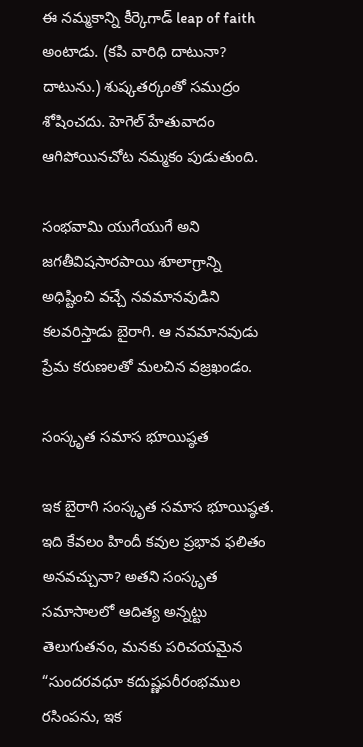ఈ నమ్మకాన్ని కీర్కెగాడ్ leap of faith అంటాడు. (కపి వారిధి దాటునా? దాటును.) శుష్కతర్కంతో సముద్రం శోషించదు. హెగెల్ హేతువాదం ఆగిపోయినచోట నమ్మకం పుడుతుంది.

సంభవామి యుగేయుగే అని జగతీవిషసారపాయి శూలాగ్రాన్ని అధిష్టించి వచ్చే నవమానవుడిని కలవరిస్తాడు బైరాగి. ఆ నవమానవుడు ప్రేమ కరుణలతో మలచిన వజ్రఖండం.

సంస్కృత సమాస భూయిష్ఠత

ఇక బైరాగి సంస్కృత సమాస భూయిష్ఠత. ఇది కేవలం హిందీ కవుల ప్రభావ ఫలితం అనవచ్చునా? అతని సంస్కృత సమాసాలలో ఆదిత్య అన్నట్టు తెలుగుతనం, మనకు పరిచయమైన “సుందరవధూ కదుష్ణపరీరంభముల రసింపను, ఇక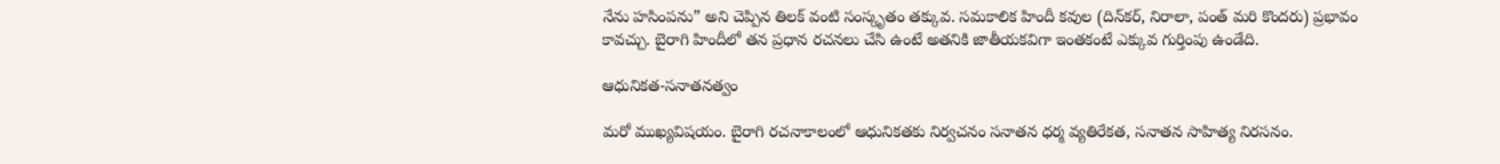నేను హసింపను” అని చెప్పిన తిలక్ వంటి సంస్కృతం తక్కువ. సమకాలిక హిందీ కవుల (దిన్‌కర్, నిరాలా, పంత్ మరి కొందరు) ప్రభావం కావచ్చు. బైరాగి హిందీలో తన ప్రధాన రచనలు చేసి ఉంటే అతనికి జాతీయకవిగా ఇంతకంటే ఎక్కువ గుర్తింపు ఉండేది.

ఆధునికత-సనాతనత్వం

మరో ముఖ్యవిషయం. బైరాగి రచనాకాలంలో ఆధునికతకు నిర్వచనం సనాతన ధర్మ వ్యతిరేకత, సనాతన సాహిత్య నిరసనం.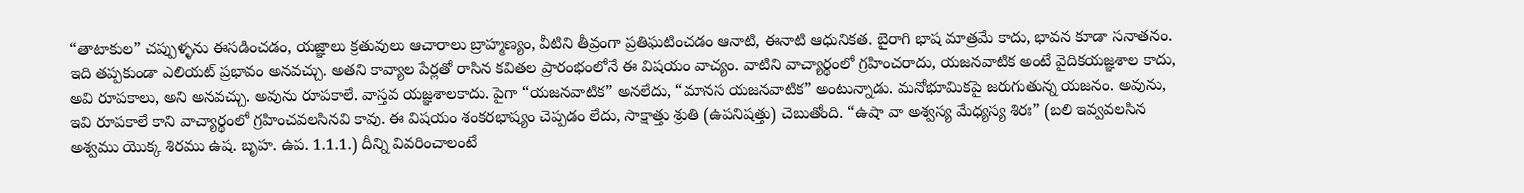“తాటాకుల” చప్పుళ్ళను ఈసడించడం, యజ్ఞాలు క్రతువులు ఆచారాలు బ్రాహ్మణ్యం, వీటిని తీవ్రంగా ప్రతిఘటించడం ఆనాటి, ఈనాటి ఆధునికత. బైరాగి భాష మాత్రమే కాదు, భావన కూడా సనాతనం. ఇది తప్పకుండా ఎలియట్ ప్రభావం అనవచ్చు. అతని కావ్యాల పేర్లతో రాసిన కవితల ప్రారంభంలోనే ఈ విషయం వాచ్యం. వాటిని వాచ్యార్థంలో గ్రహించరాదు, యజనవాటిక అంటే వైదికయజ్ఞశాల కాదు, అవి రూపకాలు, అని అనవచ్చు. అవును రూపకాలే. వాస్తవ యజ్ఞశాలకాదు. పైగా “యజనవాటిక” అనలేదు, “మానస యజనవాటిక” అంటున్నాడు. మనోభూమికపై జరుగుతున్న యజనం. అవును, ఇవి రూపకాలే కాని వాచ్యార్థంలో గ్రహించవలసినవి కావు. ఈ విషయం శంకరభాష్యం చెప్పడం లేదు, సాక్షాత్తు శ్రుతి (ఉపనిషత్తు) చెబుతోంది. “ఉషా వా అశ్వస్య మేధ్యస్య శిరః” (బలి ఇవ్వవలసిన అశ్వము యొక్క శిరము ఉష. బృహ. ఉప. 1.1.1.) దీన్ని వివరించాలంటే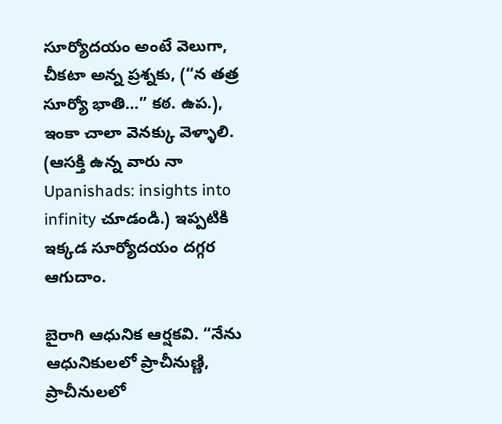సూర్యోదయం అంటే వెలుగా, చీకటా అన్న ప్రశ్నకు, (“న తత్ర సూర్యో భాతి…” కఠ. ఉప.), ఇంకా చాలా వెనక్కు వెళ్ళాలి. (ఆసక్తి ఉన్న వారు నా Upanishads: insights into infinity చూడండి.) ఇప్పటికి ఇక్కడ సూర్యోదయం దగ్గర ఆగుదాం.

బైరాగి ఆధునిక ఆర్షకవి. “నేను ఆధునికులలో ప్రాచీనుణ్ణి, ప్రాచీనులలో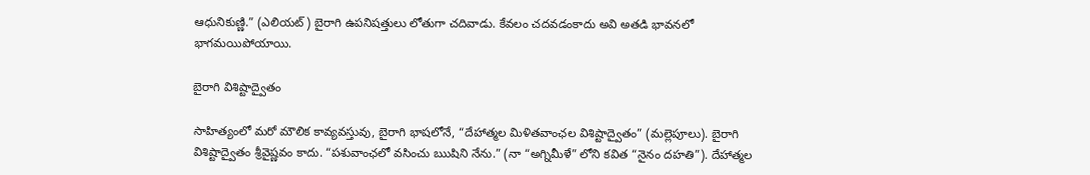ఆధునికుణ్ణి.” (ఎలియట్) బైరాగి ఉపనిషత్తులు లోతుగా చదివాడు. కేవలం చదవడంకాదు అవి అతడి భావనలో భాగమయిపోయాయి.

బైరాగి విశిష్టాద్వైతం

సాహిత్యంలో మరో మౌలిక కావ్యవస్తువు, బైరాగి భాషలోనే, “దేహాత్మల మిళితవాంఛల విశిష్టాద్వైతం” (మల్లెపూలు). బైరాగి విశిష్టాద్వైతం శ్రీవైష్ణవం కాదు. “పశువాంఛలో వసించు ఋషిని నేను.” (నా “అగ్నిమీళే” లోని కవిత “నైనం దహతి”). దేహాత్మల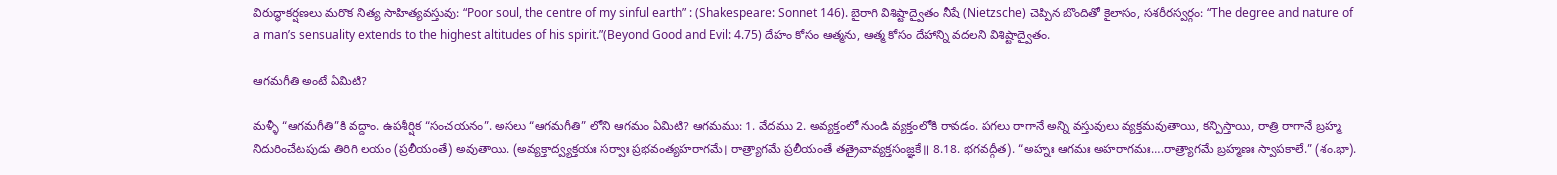విరుద్ధాకర్షణలు మరొక నిత్య సాహిత్యవస్తువు: “Poor soul, the centre of my sinful earth” : (Shakespeare: Sonnet 146). బైరాగి విశిష్టాద్వైతం నీషే (Nietzsche) చెప్పిన బొందితో కైలాసం, సశరీరస్వర్గం: “The degree and nature of a man’s sensuality extends to the highest altitudes of his spirit.”(Beyond Good and Evil: 4.75) దేహం కోసం ఆత్మను, ఆత్మ కోసం దేహాన్ని వదలని విశిష్టాద్వైతం.

ఆగమగీతి అంటే ఏమిటి?

మళ్ళీ “ఆగమగీతి”కి వద్దాం. ఉపశీర్షిక “సంచయనం”. అసలు “ఆగమగీతి” లోని ఆగమం ఏమిటి? ఆగమము: 1. వేదము 2. అవ్యక్తంలో నుండి వ్యక్తంలోకి రావడం. పగలు రాగానే అన్ని వస్తువులు వ్యక్తమవుతాయి, కన్పిస్తాయి, రాత్రి రాగానే బ్రహ్మ నిదురించేటపుడు తిరిగి లయం (ప్రలీయంతే) అవుతాయి. (అవ్యక్తాద్వ్యక్తయః సర్వాః ప్రభవంత్యహరాగమే। రాత్ర్యాగమే ప్రలీయంతే తత్రైవావ్యక్తసంజ్ఞకే॥ 8.18. భగవద్గీత). “అహ్నః ఆగమః అహరాగమః….రాత్ర్యాగమే బ్రహ్మణః స్వాపకాలే.” (శం.భా).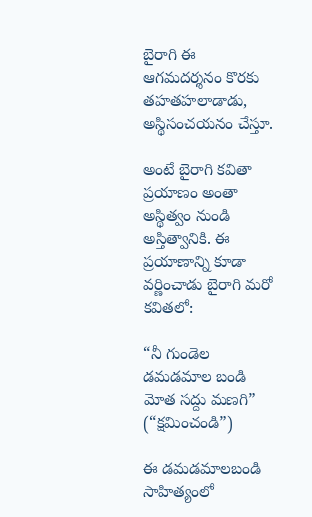బైరాగి ఈ ఆగమదర్శనం కొరకు తహతహలాడాడు, అస్థిసంచయనం చేస్తూ.

అంటే బైరాగి కవితా ప్రయాణం అంతా అస్థిత్వం నుండి అస్తిత్వానికి. ఈ ప్రయాణాన్ని కూడా వర్ణించాడు బైరాగి మరో కవితలో:

“నీ గుండెల డమడమాల బండి మోత సద్దు మణగి”
(“క్షమించండి”)

ఈ డమడమాలబండి సాహిత్యంలో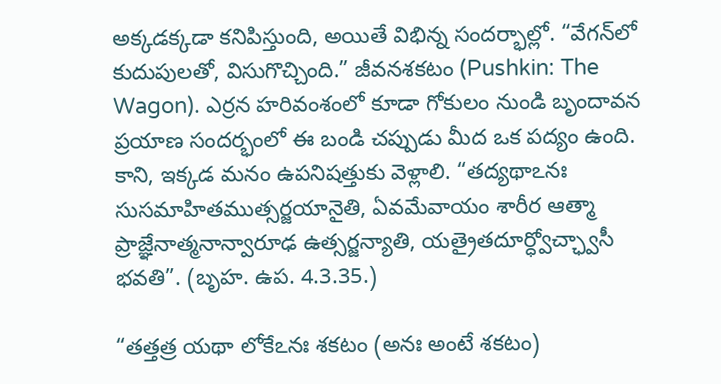అక్కడక్కడా కనిపిస్తుంది, అయితే విభిన్న సందర్భాల్లో. “వేగన్‌లో కుదుపులతో, విసుగొచ్చింది.” జీవనశకటం (Pushkin: The Wagon). ఎర్రన హరివంశంలో కూడా గోకులం నుండి బృందావన ప్రయాణ సందర్భంలో ఈ బండి చప్పుడు మీద ఒక పద్యం ఉంది. కాని, ఇక్కడ మనం ఉపనిషత్తుకు వెళ్లాలి. “తద్యథాఽనః సుసమాహితముత్సర్జయానైతి, ఏవమేవాయం శారీర ఆత్మా ప్రాజ్ఞేనాత్మనాన్వారూఢ ఉత్సర్జన్యాతి, యత్రైతదూర్ధ్వోచ్ఛ్వాసీ భవతి”. (బృహ. ఉప. 4.3.35.)

“తత్తత్ర యథా లోకేఽనః శకటం (అనః అంటే శకటం)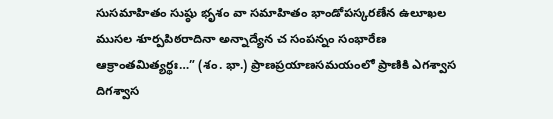సుసమాహితం సుష్ఠు భృశం వా సమాహితం భాండోపస్కరణేన ఉలూఖల ముసల శూర్పపిఠరాదినా అన్నాద్యేన చ సంపన్నం సంభారేణ ఆక్రాంతమిత్యర్థః…” (శం. భా.) ప్రాణప్రయాణసమయంలో ప్రాణికి ఎగశ్వాస దిగశ్వాస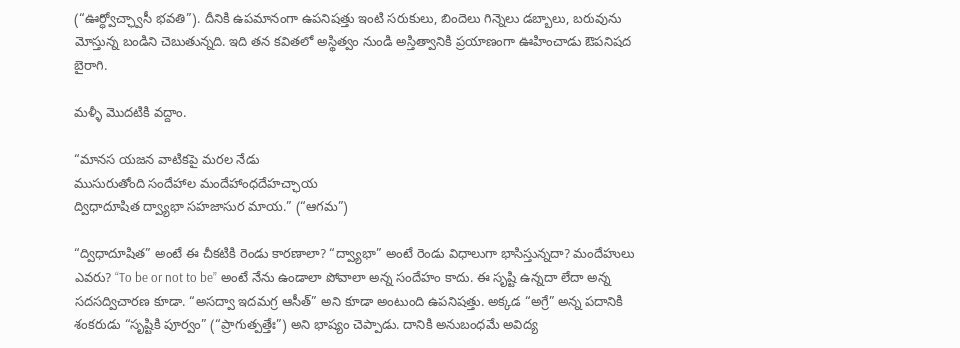(“ఊర్ధ్వోచ్ఛ్వాసీ భవతి”). దీనికి ఉపమానంగా ఉపనిషత్తు ఇంటి సరుకులు, బిందెలు గిన్నెలు డబ్బాలు, బరువును మోస్తున్న బండిని చెబుతున్నది. ఇది తన కవితలో అస్థిత్వం నుండి అస్తిత్వానికి ప్రయాణంగా ఊహించాడు ఔపనిషద బైరాగి.

మళ్ళీ మొదటికి వద్దాం.

“మానస యజన వాటికపై మరల నేడు
ముసురుతోంది సందేహాల మందేహాంధదేహచ్ఛాయ
ద్విధాదూషిత ద్వ్యాభా సహజాసుర మాయ.” (“ఆగమ”)

“ద్విధాదూషిత” అంటే ఈ చీకటికి రెండు కారణాలా? “ద్వ్యాభా” అంటే రెండు విధాలుగా భాసిస్తున్నదా? మందేహులు ఎవరు? “To be or not to be” అంటే నేను ఉండాలా పోవాలా అన్న సందేహం కాదు. ఈ సృష్టి ఉన్నదా లేదా అన్న సదసద్విచారణ కూడా. “అసద్వా ఇదమగ్ర ఆసీత్” అని కూడా అంటుంది ఉపనిషత్తు. అక్కడ “అగ్రే” అన్న పదానికి శంకరుడు “సృష్టికి పూర్వం” (“ప్రాగుత్పత్తేః”) అని భాష్యం చెప్పాడు. దానికి అనుబంధమే అవిద్య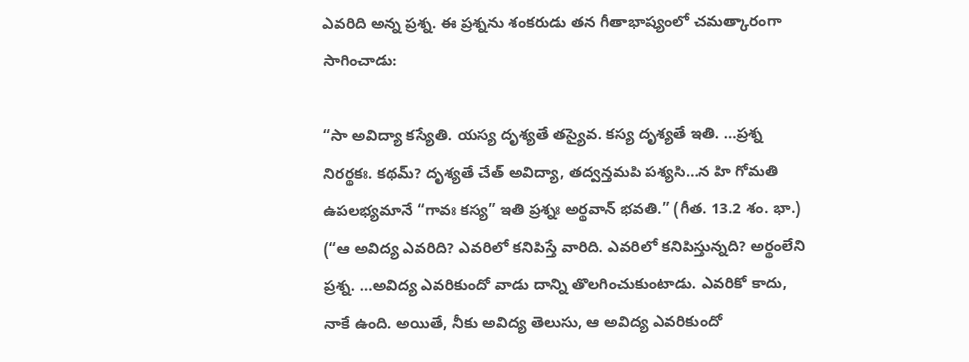ఎవరిది అన్న ప్రశ్న. ఈ ప్రశ్నను శంకరుడు తన గీతాభాష్యంలో చమత్కారంగా సాగించాడు:

“సా అవిద్యా కస్యేతి. యస్య దృశ్యతే తస్యైవ. కస్య దృశ్యతే ఇతి. …ప్రశ్న నిరర్థకః. కథమ్? దృశ్యతే చేత్ అవిద్యా, తద్వన్తమపి పశ్యసి…న హి గోమతి ఉపలభ్యమానే “గావః కస్య” ఇతి ప్రశ్నః అర్థవాన్ భవతి.” (గీత. 13.2 శం. భా.) (“ఆ అవిద్య ఎవరిది? ఎవరిలో కనిపిస్తే వారిది. ఎవరిలో కనిపిస్తున్నది? అర్థంలేని ప్రశ్న. …అవిద్య ఎవరికుందో వాడు దాన్ని తొలగించుకుంటాడు. ఎవరికో కాదు, నాకే ఉంది. అయితే, నీకు అవిద్య తెలుసు, ఆ అవిద్య ఎవరికుందో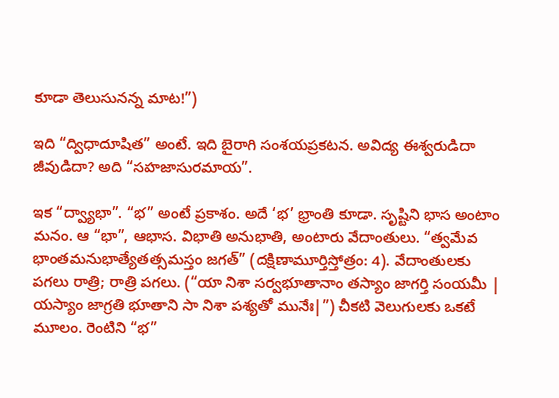కూడా తెలుసునన్న మాట!”)

ఇది “ద్విధాదూషిత” అంటే. ఇది బైరాగి సంశయప్రకటన. అవిద్య ఈశ్వరుడిదా జీవుడిదా? అది “సహజాసురమాయ”.

ఇక “ద్వ్యాభా”. “భ” అంటే ప్రకాశం. అదే ‘భ’ భ్రాంతి కూడా. సృష్టిని భాస అంటాం మనం. ఆ “భా”, ఆభాస. విభాతి అనుభాతి, అంటారు వేదాంతులు. “త్వమేవ భాంతమనుభాత్యేతత్సమస్తం జగత్” (దక్షిణామూర్తిస్తోత్రం: 4). వేదాంతులకు పగలు రాత్రి; రాత్రి పగలు. (“యా నిశా సర్వభూతానాం తస్యాం జాగర్తి సంయమీ | యస్యాం జాగ్రతి భూతాని సా నిశా పశ్యతో మునేః|”) చీకటి వెలుగులకు ఒకటే మూలం. రెంటిని “భ”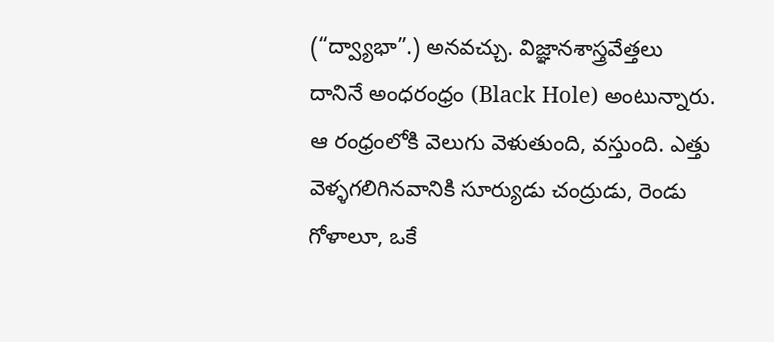(“ద్వ్యాభా”.) అనవచ్చు. విజ్ఞానశాస్త్రవేత్తలు దానినే అంధరంధ్రం (Black Hole) అంటున్నారు. ఆ రంధ్రంలోకి వెలుగు వెళుతుంది, వస్తుంది. ఎత్తు వెళ్ళగలిగినవానికి సూర్యుడు చంద్రుడు, రెండు గోళాలూ, ఒకే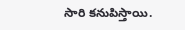సారి కనుపిస్తాయి.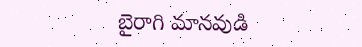బైరాగి మానవుడి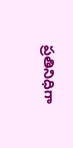ప్రతినిధిగా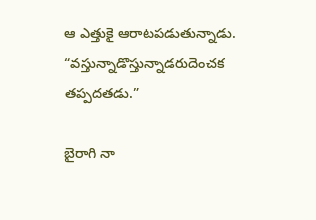ఆ ఎత్తుకై ఆరాటపడుతున్నాడు. “వస్తున్నాడొస్తున్నాడరుదెంచక తప్పదతడు.”

బైరాగి నా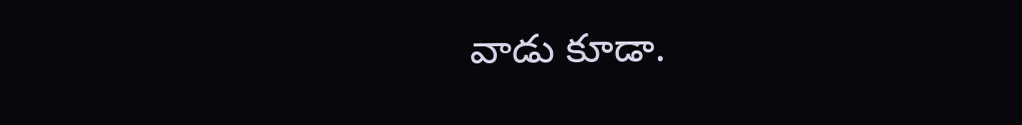వాడు కూడా.